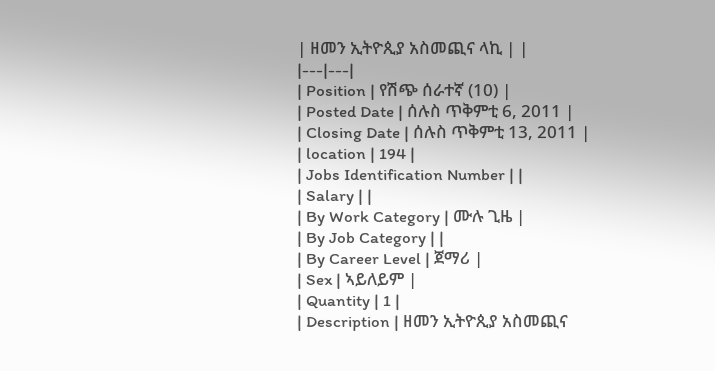| ዘመን ኢትዮጲያ አስመጪና ላኪ | |
|---|---|
| Position | የሽጭ ሰራተኛ (10) |
| Posted Date | ሰሉስ ጥቅምቲ 6, 2011 |
| Closing Date | ሰሉስ ጥቅምቲ 13, 2011 |
| location | 194 |
| Jobs Identification Number | |
| Salary | |
| By Work Category | ሙሉ ጊዜ |
| By Job Category | |
| By Career Level | ጀማሪ |
| Sex | ኣይለይም |
| Quantity | 1 |
| Description | ዘመን ኢትዮጲያ አስመጪና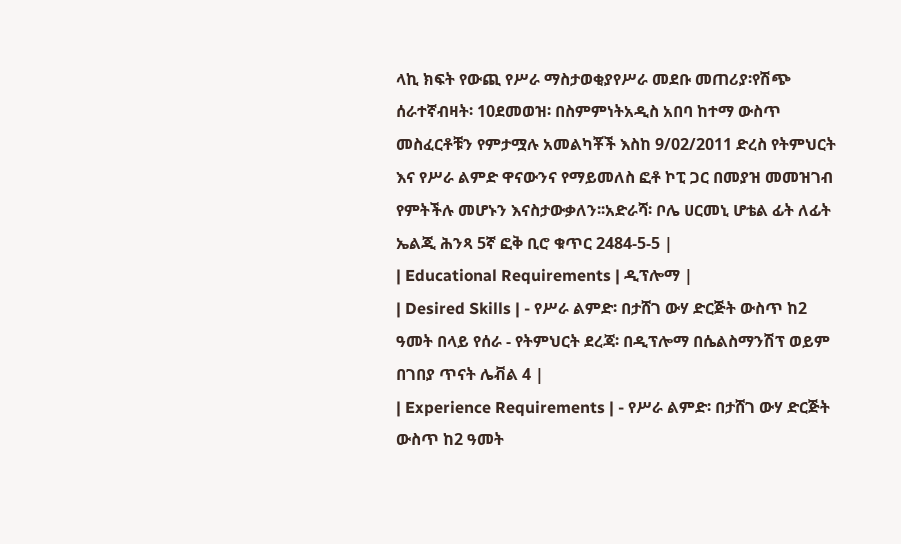ላኪ ክፍት የውጪ የሥራ ማስታወቂያየሥራ መደቡ መጠሪያ፡የሽጭ ሰራተኛብዛት፡ 10ደመወዝ፡ በስምምነትአዲስ አበባ ከተማ ውስጥ መስፈርቶቹን የምታሟሉ አመልካቾች እስከ 9/02/2011 ድረስ የትምህርት እና የሥራ ልምድ ዋናውንና የማይመለስ ፎቶ ኮፒ ጋር በመያዝ መመዝገብ የምትችሉ መሆኑን እናስታውቃለን፡፡አድራሻ፡ ቦሌ ሀርመኒ ሆቴል ፊት ለፊት ኤልጂ ሕንጻ 5ኛ ፎቅ ቢሮ ቁጥር 2484-5-5 |
| Educational Requirements | ዲፕሎማ |
| Desired Skills | - የሥራ ልምድ፡ በታሸገ ውሃ ድርጅት ውስጥ ከ2 ዓመት በላይ የሰራ - የትምህርት ደረጃ፡ በዲፕሎማ በሴልስማንሽፕ ወይም በገበያ ጥናት ሌቭል 4 |
| Experience Requirements | - የሥራ ልምድ፡ በታሸገ ውሃ ድርጅት ውስጥ ከ2 ዓመት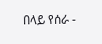በላይ የሰራ -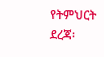የትምህርት ደረጃ፡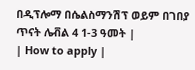በዲፕሎማ በሴልስማንሽፕ ወይም በገበያ ጥናት ሌቭል 4 1-3 ዓመት |
| How to apply |